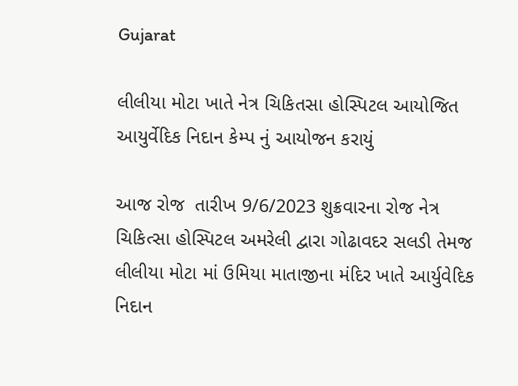Gujarat

લીલીયા મોટા ખાતે નેત્ર ચિકિતસા હોસ્પિટલ આયોજિત આયુર્વેદિક નિદાન કેમ્પ નું આયોજન કરાયું

આજ રોજ  તારીખ 9/6/2023 શુક્રવારના રોજ નેત્ર ચિકિત્સા હોસ્પિટલ અમરેલી દ્વારા ગોઢાવદર સલડી તેમજ લીલીયા મોટા માં ઉમિયા માતાજીના મંદિર ખાતે આર્યુવેદિક નિદાન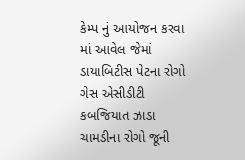કેમ્પ નું આયોજન કરવા માં આવેલ જેમાં ડાયાબિટીસ પેટના રોગો ગેસ એસીડીટી કબજિયાત ઝાડા ચામડીના રોગો જૂની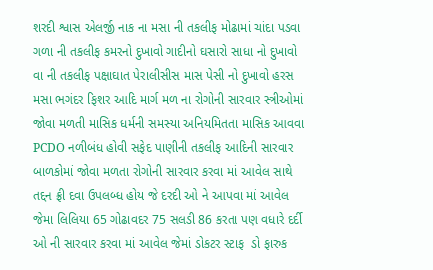શરદી શ્વાસ એલર્જી નાક ના મસા ની તકલીફ મોઢામાં ચાંદા પડવા ગળા ની તકલીફ કમરનો દુખાવો ગાદીનો ઘસારો સાધા નો દુખાવો વા ની તકલીફ પક્ષાઘાત પેરાલીસીસ માસ પેસી નો દુખાવો હરસ મસા ભગંદર ફિશર આદિ માર્ગ મળ ના રોગોની સારવાર સ્ત્રીઓમાં જોવા મળતી માસિક ધર્મની સમસ્યા અનિયમિતતા માસિક આવવા PCDO નળીબંધ હોવી સફેદ પાણીની તકલીફ આદિની સારવાર બાળકોમાં જોવા મળતા રોગોની સારવાર કરવા માં આવેલ સાથે તદ્દન ફ્રી દવા ઉપલબ્ધ હોય જે દરદી ઓ ને આપવા માં આવેલ જેમા લિલિયા 65 ગોઢાવદર 75 સલડી 86 કરતા પણ વધારે દર્દી ઓ ની સારવાર કરવા માં આવેલ જેમાં ડોકટર સ્ટાફ  ડો ફારુક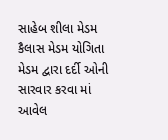સાહેબ શીલા મેડમ કૈલાસ મેડમ યોગિતા મેડમ દ્વારા દર્દી ઓની સારવાર કરવા માં આવેલ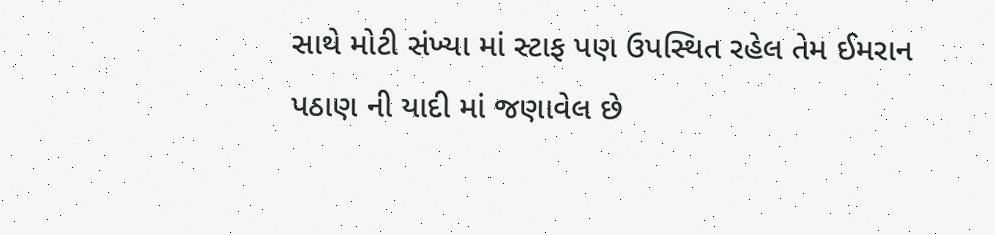સાથે મોટી સંખ્યા માં સ્ટાફ પણ ઉપસ્થિત રહેલ તેમ ઈમરાન પઠાણ ની યાદી માં જણાવેલ છે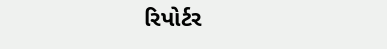રિપોર્ટર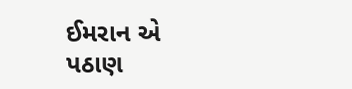ઈમરાન એ પઠાણ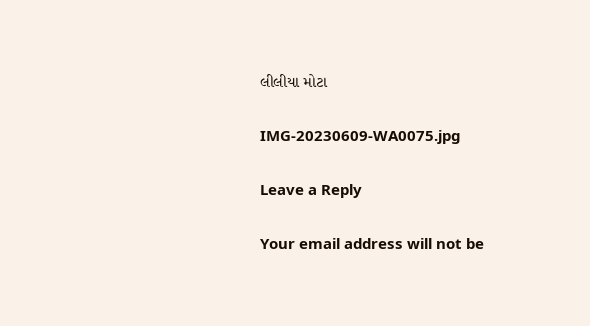લીલીયા મોટા

IMG-20230609-WA0075.jpg

Leave a Reply

Your email address will not be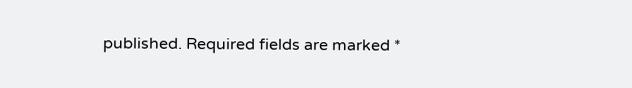published. Required fields are marked *